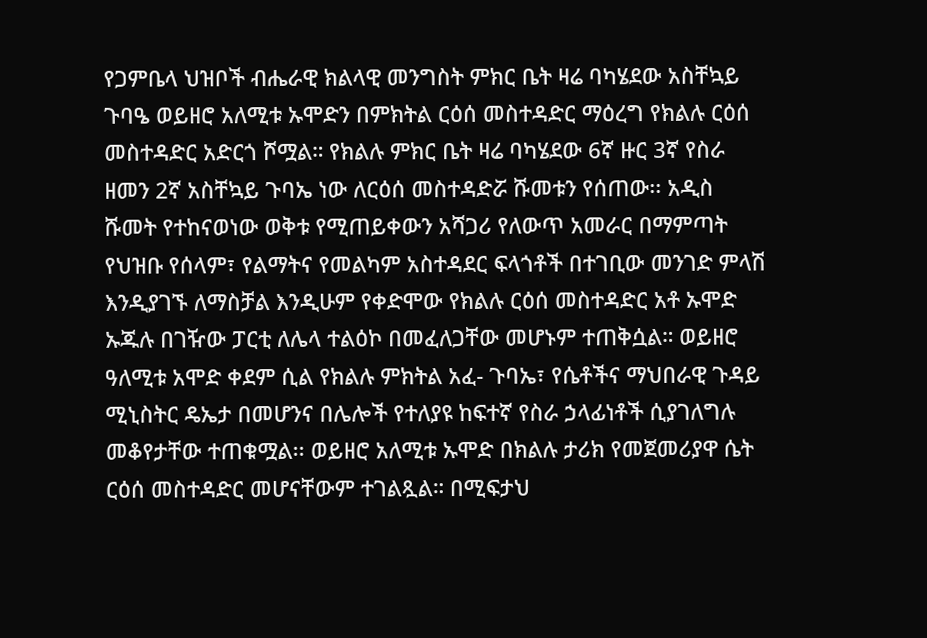የጋምቤላ ህዝቦች ብሔራዊ ክልላዊ መንግስት ምክር ቤት ዛሬ ባካሄደው አስቸኳይ ጉባዔ ወይዘሮ አለሚቱ ኡሞድን በምክትል ርዕሰ መስተዳድር ማዕረግ የክልሉ ርዕሰ መስተዳድር አድርጎ ሾሟል። የክልሉ ምክር ቤት ዛሬ ባካሄደው 6ኛ ዙር 3ኛ የስራ ዘመን 2ኛ አስቸኳይ ጉባኤ ነው ለርዕሰ መስተዳድሯ ሹመቱን የሰጠው፡፡ አዲስ ሹመት የተከናወነው ወቅቱ የሚጠይቀውን አሻጋሪ የለውጥ አመራር በማምጣት የህዝቡ የሰላም፣ የልማትና የመልካም አስተዳደር ፍላጎቶች በተገቢው መንገድ ምላሽ እንዲያገኙ ለማስቻል እንዲሁም የቀድሞው የክልሉ ርዕሰ መስተዳድር አቶ ኡሞድ ኡጁሉ በገዥው ፓርቲ ለሌላ ተልዕኮ በመፈለጋቸው መሆኑም ተጠቅሷል። ወይዘሮ ዓለሚቱ አሞድ ቀደም ሲል የክልሉ ምክትል አፈ- ጉባኤ፣ የሴቶችና ማህበራዊ ጉዳይ ሚኒስትር ዴኤታ በመሆንና በሌሎች የተለያዩ ከፍተኛ የስራ ኃላፊነቶች ሲያገለግሉ መቆየታቸው ተጠቁሟል፡፡ ወይዘሮ አለሚቱ ኡሞድ በክልሉ ታሪክ የመጀመሪያዋ ሴት ርዕሰ መስተዳድር መሆናቸውም ተገልጿል። በሚፍታህ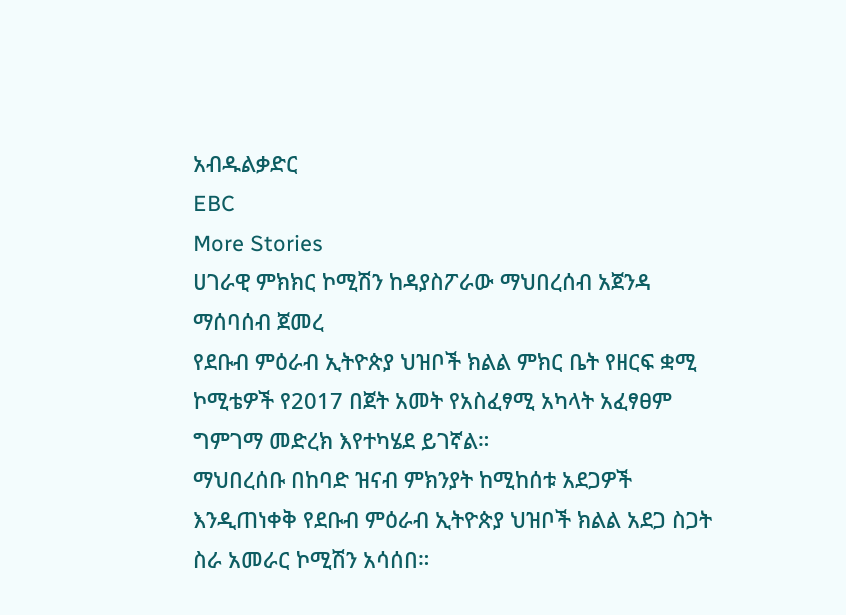አብዱልቃድር
EBC
More Stories
ሀገራዊ ምክክር ኮሚሽን ከዳያስፖራው ማህበረሰብ አጀንዳ ማሰባሰብ ጀመረ
የደቡብ ምዕራብ ኢትዮጵያ ህዝቦች ክልል ምክር ቤት የዘርፍ ቋሚ ኮሚቴዎች የ2017 በጀት አመት የአስፈፃሚ አካላት አፈፃፀም ግምገማ መድረክ እየተካሄደ ይገኛል።
ማህበረሰቡ በከባድ ዝናብ ምክንያት ከሚከሰቱ አደጋዎች እንዲጠነቀቅ የደቡብ ምዕራብ ኢትዮጵያ ህዝቦች ክልል አደጋ ስጋት ስራ አመራር ኮሚሽን አሳሰበ።